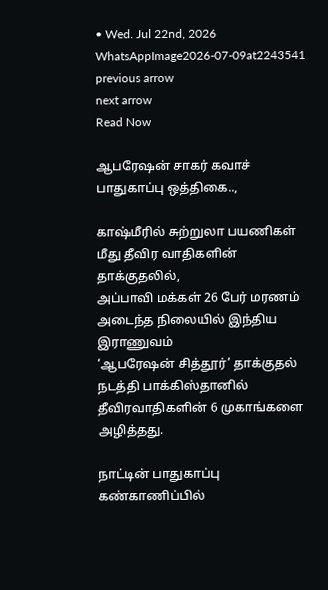• Wed. Jul 22nd, 2026
WhatsAppImage2026-07-09at2243541
previous arrow
next arrow
Read Now

ஆபரேஷன் சாகர் கவாச் பாதுகாப்பு ஒத்திகை..,

காஷ்மீரில் சுற்றுலா பயணிகள் மீது தீவிர வாதிகளின் தாக்குதலில்,
அப்பாவி மக்கள் 26 பேர் மரணம் அடைந்த நிலையில் இந்திய இராணுவம்
‘ஆபரேஷன் சித்தூர்’ தாக்குதல் நடத்தி பாக்கிஸ்தானில் தீவிரவாதிகளின் 6 முகாங்களை அழித்தது.

நாட்டின் பாதுகாப்பு கண்காணிப்பில்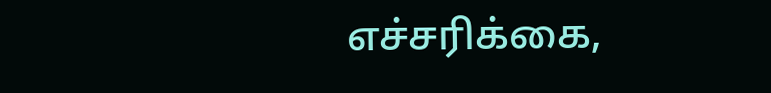எச்சரிக்கை,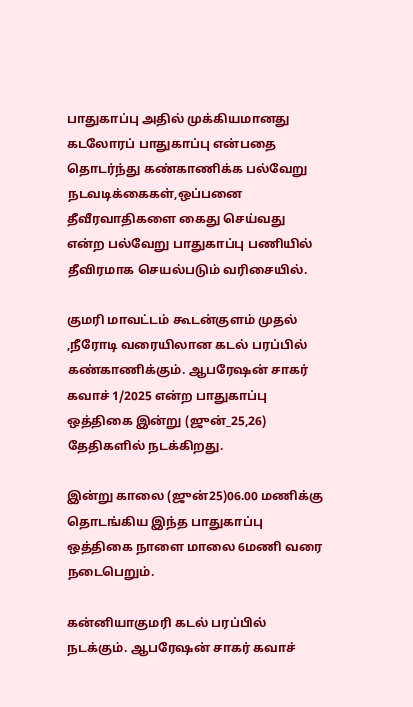பாதுகாப்பு அதில் முக்கியமானது கடலோரப் பாதுகாப்பு என்பதை தொடர்ந்து கண்காணிக்க பல்வேறு நடவடிக்கைகள்,ஒப்பனை தீவீரவாதிகளை கைது செய்வது என்ற பல்வேறு பாதுகாப்பு பணியில் தீவிரமாக செயல்படும் வரிசையில்.

குமரி மாவட்டம் கூடன்குளம் முதல் ,நீரோடி வரையிலான கடல் பரப்பில் கண்காணிக்கும். ஆபரேஷன் சாகர் கவாச் 1/2025 என்ற பாதுகாப்பு ஒத்திகை இன்று (ஜுன்_25,26) தேதிகளில் நடக்கிறது.

இன்று காலை (ஜுன்25)06.00 மணிக்கு தொடங்கிய இந்த பாதுகாப்பு ஒத்திகை நாளை மாலை 6மணி வரை நடைபெறும்.

கன்னியாகுமரி கடல் பரப்பில் நடக்கும். ஆபரேஷன் சாகர் கவாச்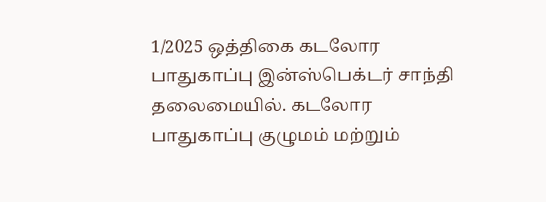1/2025 ஒத்திகை கடலோர பாதுகாப்பு இன்ஸ்பெக்டர் சாந்தி தலைமையில். கடலோர பாதுகாப்பு குழுமம் மற்றும்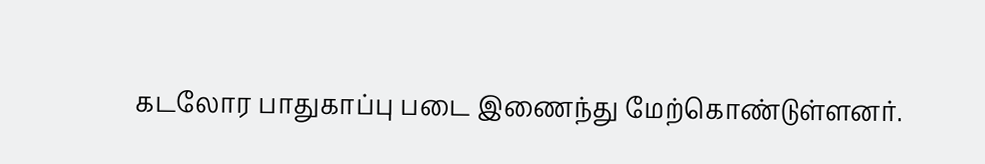கடலோர பாதுகாப்பு படை இணைந்து மேற்கொண்டுள்ளனர்.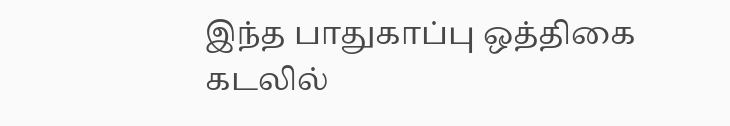இந்த பாதுகாப்பு ஒத்திகை கடலில்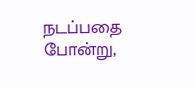நடப்பதை போன்று,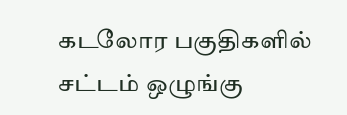கடலோர பகுதிகளில் சட்டம் ஒழுங்கு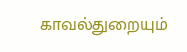காவல்துறையும்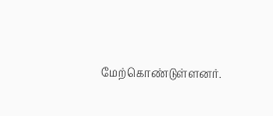மேற்கொண்டுள்ளனர்.